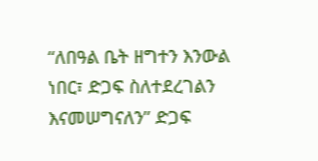“ለበዓል ቤት ዘግተን እንውል ነበር፣ ድጋፍ ስለተደረገልን እናመሠግናለን” ድጋፍ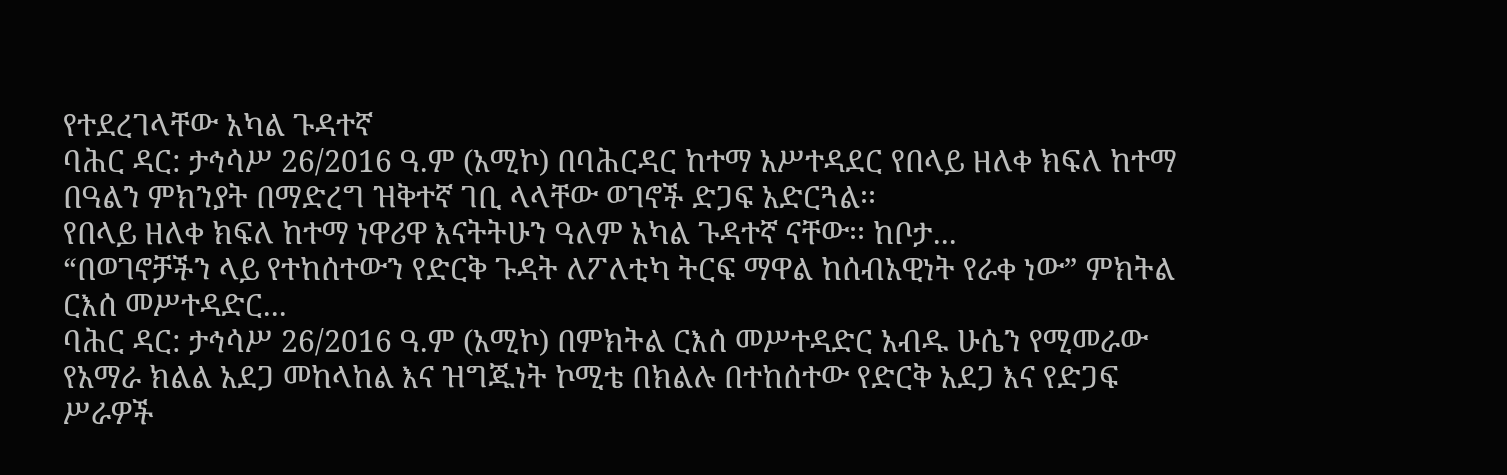የተደረገላቸው አካል ጉዳተኛ
ባሕር ዳር: ታኅሳሥ 26/2016 ዓ.ም (አሚኮ) በባሕርዳር ከተማ አሥተዳደር የበላይ ዘለቀ ክፍለ ከተማ በዓልን ምክንያት በማድረግ ዝቅተኛ ገቢ ላላቸው ወገኖች ድጋፍ አድርጓል፡፡
የበላይ ዘለቀ ክፍለ ከተማ ነዋሪዋ እናትትሁን ዓለም አካል ጉዳተኛ ናቸው፡፡ ከቦታ...
“በወገኖቻችን ላይ የተከሰተውን የድርቅ ጉዳት ለፖለቲካ ትርፍ ማዋል ከሰብአዊነት የራቀ ነው” ምክትል ርእሰ መሥተዳድር...
ባሕር ዳር: ታኅሳሥ 26/2016 ዓ.ም (አሚኮ) በምክትል ርእሰ መሥተዳድር አብዱ ሁሴን የሚመራው የአማራ ክልል አደጋ መከላከል እና ዝግጁነት ኮሚቴ በክልሉ በተከሰተው የድርቅ አደጋ እና የድጋፍ ሥራዎች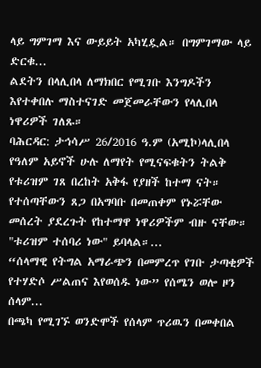ላይ ግምገማ እና ውይይት አካሂዷል። በግምገማው ላይ ድርቁ...
ልደትን በላሊበላ ለማክበር የሚገቡ እንግዶችን እየተቀበሉ ማስተናገድ መጀመራቸውን የላሊበላ ነዋሪዎች ገለጹ።
ባሕርዳር: ታኅሳሥ 26/2016 ዓ.ም (አሚኮ)ላሊበላ የዓለም አይኖች ሁሉ ለማየት የሚናፍቁትን ትልቅ የቱሪዝም ገጸ በረከት አቅፋ የያዘች ከተማ ናት። የተሰጣቸውን ጸጋ በአግባቡ በመጠቀም የኑሯቸው መሰረት ያደረጉት የከተማዋ ነዋሪዎችም ብዙ ናቸው።
"ቱሪዝም ተሰባሪ ነው" ይባላል።...
“ሰላማዊ የትግል አማራጭን በመምረጥ የገቡ ታጣቂዎች የተሃድሶ ሥልጠና እየወሰዱ ነው” የሰሜን ወሎ ዞን ሰላም...
በጫካ የሚገኙ ወንድሞች የሰላም ጥሪዉን በመቀበል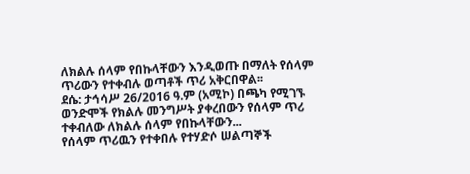ለክልሉ ሰላም የበኩላቸውን እንዲወጡ በማለት የሰላም ጥሪውን የተቀብሉ ወጣቶች ጥሪ አቅርበዋል፡፡
ደሴ: ታኅሳሥ 26/2016 ዓ.ም (አሚኮ) በጫካ የሚገኙ ወንድሞች የክልሉ መንግሥት ያቀረበውን የሰላም ጥሪ ተቀብለው ለክልሉ ሰላም የበኩላቸውን...
የሰላም ጥሪዉን የተቀበሉ የተሃድሶ ሠልጣኞች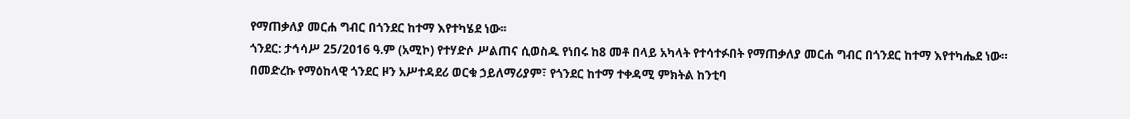የማጠቃለያ መርሐ ግብር በጎንደር ከተማ እየተካሄደ ነው፡፡
ጎንደር: ታኅሳሥ 25/2016 ዓ.ም (አሚኮ) የተሃድሶ ሥልጠና ሲወስዱ የነበሩ ከ8 መቶ በላይ አካላት የተሳተፉበት የማጠቃለያ መርሐ ግብር በጎንደር ከተማ እየተካሔደ ነው።
በመድረኩ የማዕከላዊ ጎንደር ዞን አሥተዳደሪ ወርቁ ኃይለማሪያም፣ የጎንደር ከተማ ተቀዳሚ ምክትል ከንቲባ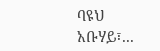ባዩህ አቡሃይ፣...